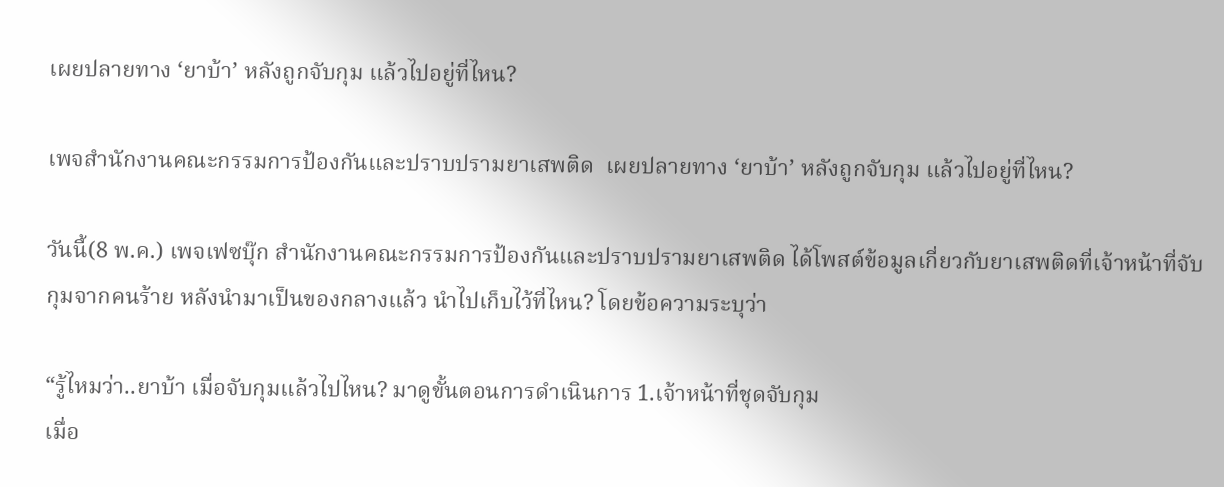เผยปลายทาง ‘ยาบ้า’ หลังถูกจับกุม แล้วไปอยู่ที่ไหน?

เพจสำนักงานคณะกรรมการป้องกันและปราบปรามยาเสพติด  เผยปลายทาง ‘ยาบ้า’ หลังถูกจับกุม แล้วไปอยู่ที่ไหน?

วันนี้(8 พ.ค.) เพจเฟซบุ๊ก สำนักงานคณะกรรมการป้องกันและปราบปรามยาเสพติด ได้โพสต์ข้อมูลเกี่ยวกับยาเสพติดที่เจ้าหน้าที่จับกุมจากคนร้าย หลังนำมาเป็นของกลางแล้ว นำไปเก็บไว้ที่ไหน? โดยข้อความระบุว่า

“รู้ไหมว่า..ยาบ้า เมื่อจับกุมแล้วไปไหน? มาดูขั้นตอนการดำเนินการ 1.เจ้าหน้าที่ชุดจับกุม
เมื่อ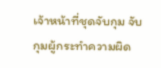เจ้าหน้าที่ชุดจับกุม จับกุมผู้กระทำความผิด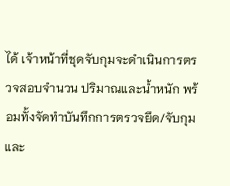ได้ เจ้าหน้าที่ชุดจับกุมจะดำเนินการตรวจสอบจำนวน ปริมาณและน้ำหนัก พร้อมทั้งจัดทำบันทึกการตรวจยึด/จับกุม และ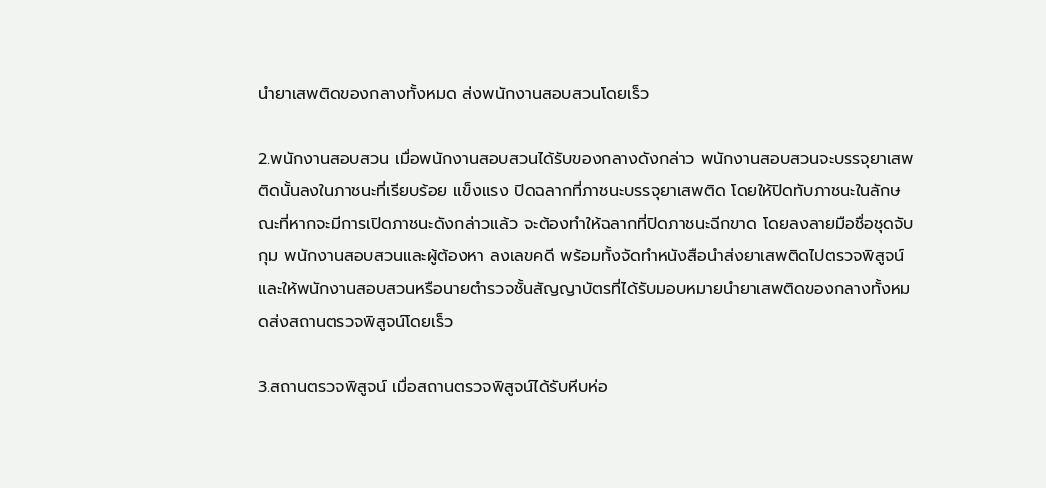นำยาเสพติดของกลางทั้งหมด ส่งพนักงานสอบสวนโดยเร็ว

2.พนักงานสอบสวน เมื่อพนักงานสอบสวนได้รับของกลางดังกล่าว พนักงานสอบสวนจะบรรจุยาเสพติดนั้นลงในภาชนะที่เรียบร้อย แข็งแรง ปิดฉลากที่ภาชนะบรรจุยาเสพติด โดยให้ปิดทับภาชนะในลักษณะที่หากจะมีการเปิดภาชนะดังกล่าวแล้ว จะต้องทำให้ฉลากที่ปิดภาชนะฉีกขาด โดยลงลายมือชื่อชุดจับกุม พนักงานสอบสวนและผู้ต้องหา ลงเลขคดี พร้อมทั้งจัดทำหนังสือนำส่งยาเสพติดไปตรวจพิสูจน์ และให้พนักงานสอบสวนหรือนายตำรวจชั้นสัญญาบัตรที่ได้รับมอบหมายนำยาเสพติดของกลางทั้งหมดส่งสถานตรวจพิสูจน์โดยเร็ว

3.สถานตรวจพิสูจน์ เมื่อสถานตรวจพิสูจน์ได้รับหีบห่อ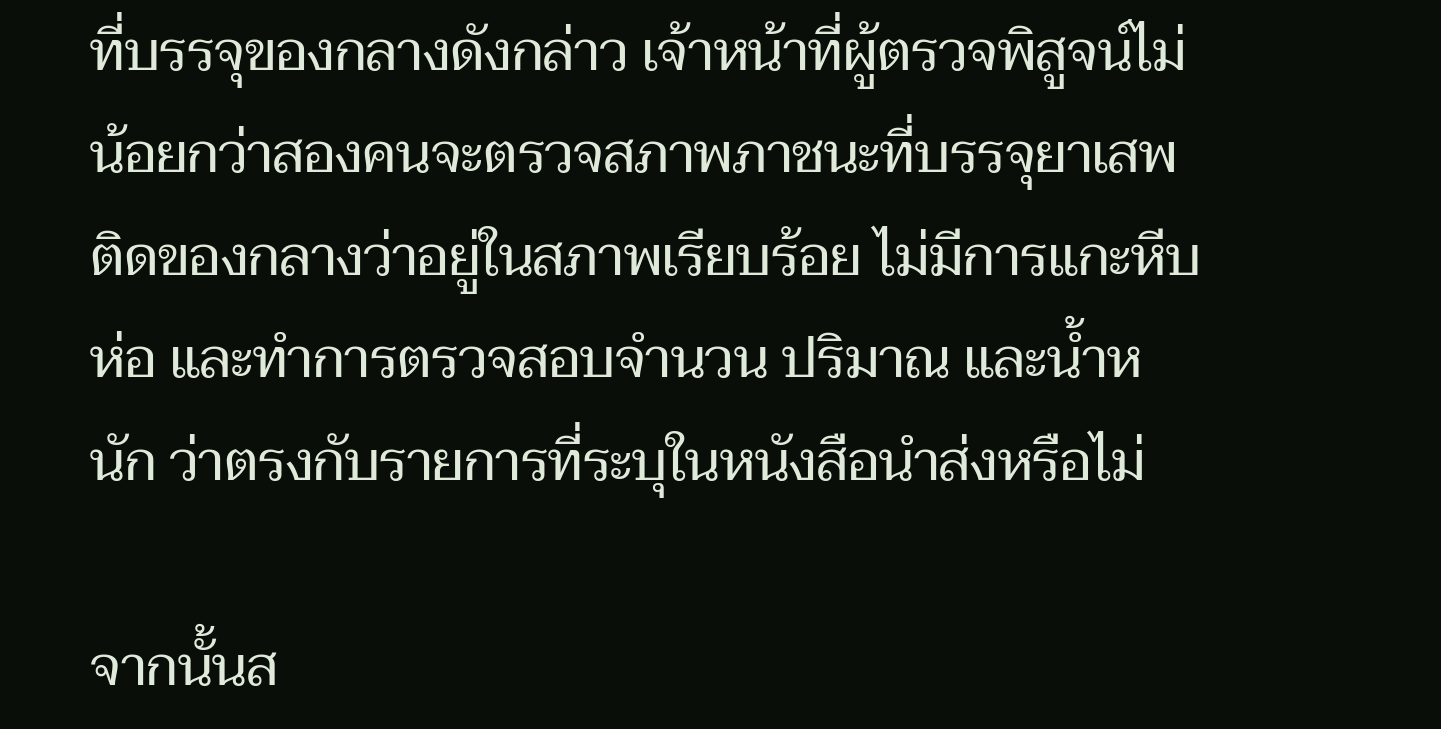ที่บรรจุของกลางดังกล่าว เจ้าหน้าที่ผู้ตรวจพิสูจน์ไม่น้อยกว่าสองคนจะตรวจสภาพภาชนะที่บรรจุยาเสพติดของกลางว่าอยู่ในสภาพเรียบร้อย ไม่มีการแกะหีบห่อ และทำการตรวจสอบจำนวน ปริมาณ และน้ำหนัก ว่าตรงกับรายการที่ระบุในหนังสือนำส่งหรือไม่

จากนั้นส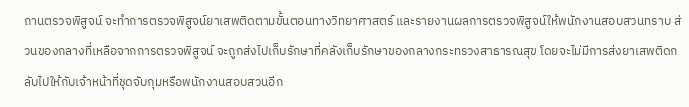ถานตรวจพิสูจน์ จะทำการตรวจพิสูจน์ยาเสพติดตามขั้นตอนทางวิทยาศาสตร์ และรายงานผลการตรวจพิสูจน์ให้พนักงานสอบสวนทราบ ส่วนของกลางที่เหลือจากการตรวจพิสูจน์ จะถูกส่งไปเก็บรักษาที่คลังเก็บรักษาของกลางกระทรวงสาธารณสุข โดยจะไม่มีการส่งยาเสพติดกลับไปให้กับเจ้าหน้าที่ชุดจับกุมหรือพนักงานสอบสวนอีก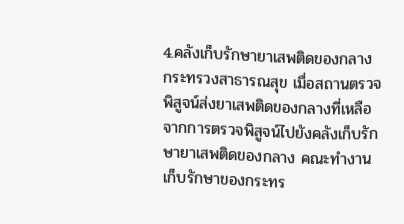4.คลังเก็บรักษายาเสพติดของกลาง กระทรวงสาธารณสุข เมื่อสถานตรวจพิสูจน์ส่งยาเสพติดของกลางที่เหลือจากการตรวจพิสูจน์ไปยังคลังเก็บรักษายาเสพติดของกลาง คณะทำงานเก็บรักษาของกระทร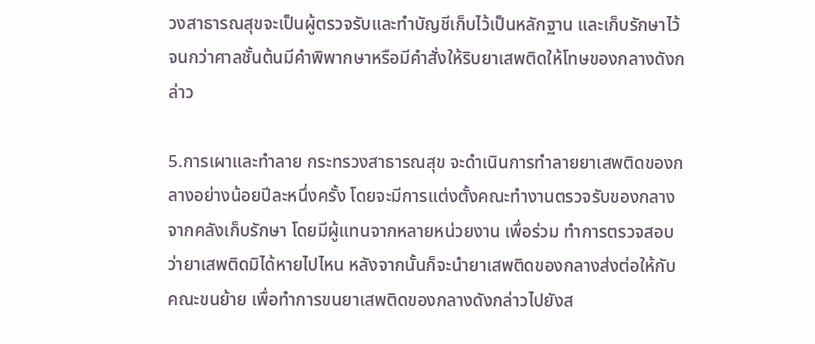วงสาธารณสุขจะเป็นผู้ตรวจรับและทำบัญชีเก็บไว้เป็นหลักฐาน และเก็บรักษาไว้จนกว่าศาลชั้นต้นมีคำพิพากษาหรือมีคำสั่งให้ริบยาเสพติดให้โทษของกลางดังกล่าว

5.การเผาและทำลาย กระทรวงสาธารณสุข จะดำเนินการทำลายยาเสพติดของกลางอย่างน้อยปีละหนึ่งครั้ง โดยจะมีการแต่งตั้งคณะทำงานตรวจรับของกลางจากคลังเก็บรักษา โดยมีผู้แทนจากหลายหน่วยงาน เพื่อร่วม ทำการตรวจสอบว่ายาเสพติดมิได้หายไปไหน หลังจากนั้นก็จะนำยาเสพติดของกลางส่งต่อให้กับคณะขนย้าย เพื่อทำการขนยาเสพติดของกลางดังกล่าวไปยังส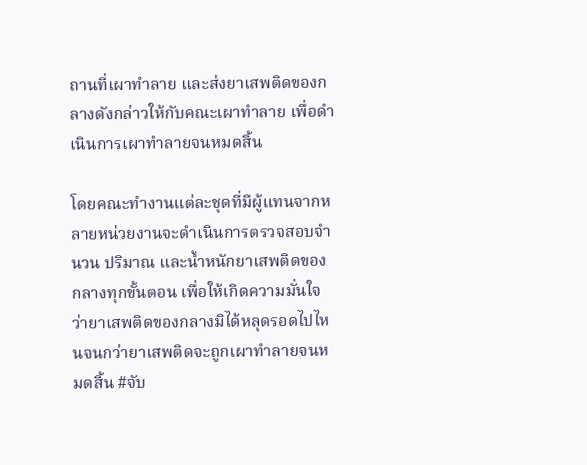ถานที่เผาทำลาย และส่งยาเสพติดของกลางดังกล่าวให้กับคณะเผาทำลาย เพื่อดำเนินการเผาทำลายจนหมดสิ้น

โดยคณะทำงานแต่ละชุดที่มีผู้แทนจากหลายหน่วยงานจะดำเนินการตรวจสอบจำนวน ปริมาณ และน้ำหนักยาเสพติดของกลางทุกขั้นตอน เพื่อให้เกิดความมั่นใจว่ายาเสพติดของกลางมิได้หลุดรอดไปไหนจนกว่ายาเสพติดจะถูกเผาทำลายจนหมดสิ้น #จับ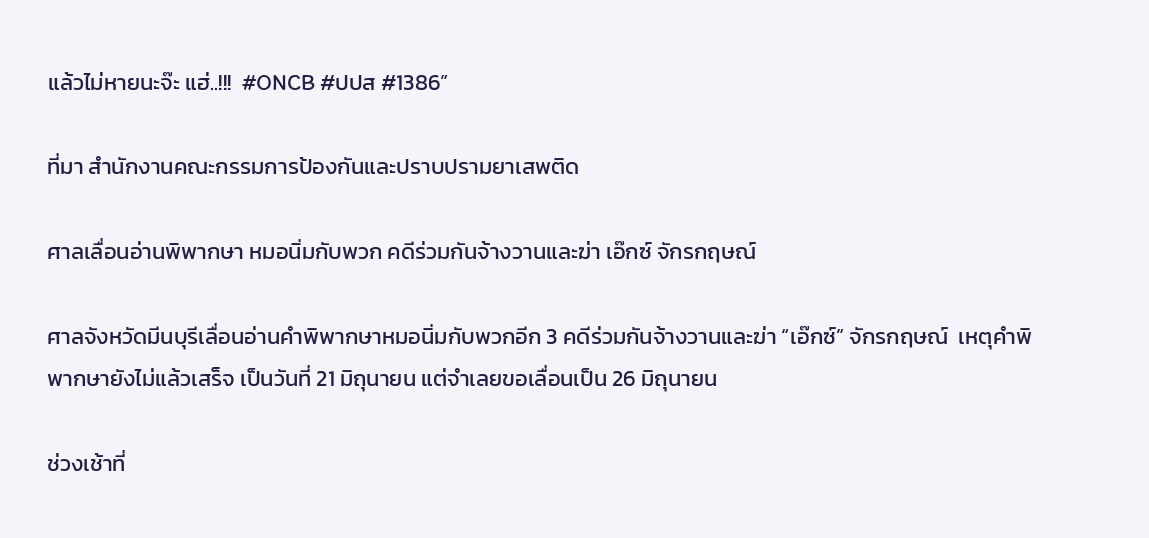แล้วไม่หายนะจ๊ะ แฮ่..!!!  #ONCB #ปปส #1386”

ที่มา สำนักงานคณะกรรมการป้องกันและปราบปรามยาเสพติด

ศาลเลื่อนอ่านพิพากษา หมอนิ่มกับพวก คดีร่วมกันจ้างวานและฆ่า เอ๊กซ์ จักรกฤษณ์

ศาลจังหวัดมีนบุรีเลื่อนอ่านคำพิพากษาหมอนิ่มกับพวกอีก 3 คดีร่วมกันจ้างวานและฆ่า “เอ๊กซ์” จักรกฤษณ์  เหตุคำพิพากษายังไม่แล้วเสร็จ เป็นวันที่ 21 มิถุนายน แต่จำเลยขอเลื่อนเป็น 26 มิถุนายน

ช่วงเช้าที่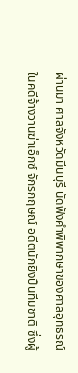ผ่านมา ศาลจังหวัดมีนบุรี นัดฟังคำพิพากษาของศาลอุทธรณ์ ในคดีจ้างวานฆ่าเอ็กซ์ จักรกฤษณ์ อดีตนักยิงปืนทีมชาติ ซึ่งผู้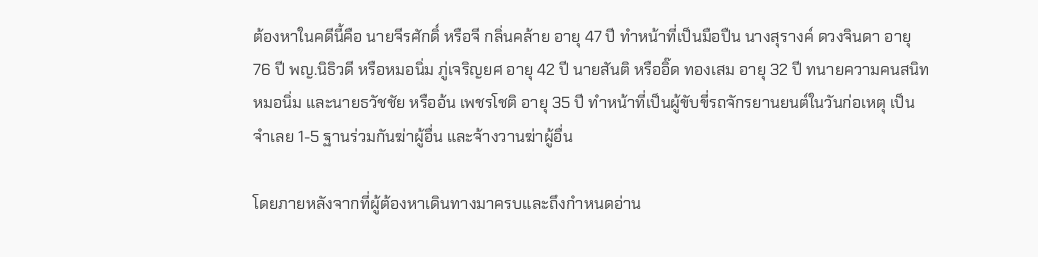ต้องหาในคดีนี้คือ นายจีรศักดิ์ หรือจี กลิ่นคล้าย อายุ 47 ปี ทำหน้าที่เป็นมือปืน นางสุรางค์ ดวงจินดา อายุ 76 ปี พญ.นิธิวดี หรือหมอนิ่ม ภู่เจริญยศ อายุ 42 ปี นายสันติ หรืออิ๊ด ทองเสม อายุ 32 ปี ทนายความคนสนิทหมอนิ่ม และนายธวัชชัย หรืออ้น เพชรโชติ อายุ 35 ปี ทำหน้าที่เป็นผู้ขับขี่รถจักรยานยนต์ในวันก่อเหตุ เป็นจำเลย 1-5 ฐานร่วมกันฆ่าผู้อื่น และจ้างวานฆ่าผู้อื่น

โดยภายหลังจากที่ผู้ต้องหาเดินทางมาครบและถึงกำหนดอ่าน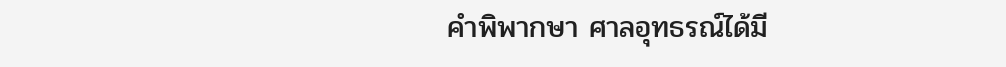คำพิพากษา ศาลอุทธรณ์ได้มี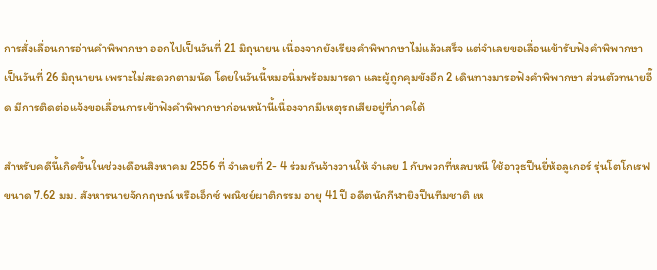การสั่งเลื่อนการอ่านคำพิพากษา ออกไปเป็นวันที่ 21 มิถุนายน เนื่องจากยังเรียงคำพิพากษาไม่แล้วเสร็จ แต่จำเลยขอเลื่อนเข้ารับฟังคำพิพากษาเป็นวันที่ 26 มิถุนายน เพราะไม่สะดวกตามนัด โดยในวันนี้หมอนิ่มพร้อมมารดา และผู้ถูกคุมขังอีก 2 เดินทางมารอฟังคำพิพากษา ส่วนตัวทนายอี๊ด มีการติดต่อแจ้งขอเลื่อนการเข้าฟังคำพิพากษาก่อนหน้านี้เนื่องจากมีเหตุรถเสียอยู่ที่ภาคใต้

สำหรับคดีนี้เกิดขึ้นในช่วงเดือนสิงหาคม 2556 ที่ จำเลยที่ 2- 4 ร่วมกันจ้างวานให้ จำเลย 1 กับพวกที่หลบหนี ใช้อาวุธปืนยี่ห้อลูเกอร์ รุ่นโตโกเรฟ ขนาด 7.62 มม. สังหารนายจักกฤษณ์ หรือเอ็กซ์ พณิชย์ผาติกรรม อายุ 41 ปี อดีตนักกีฬายิงปืนทีมชาติ เห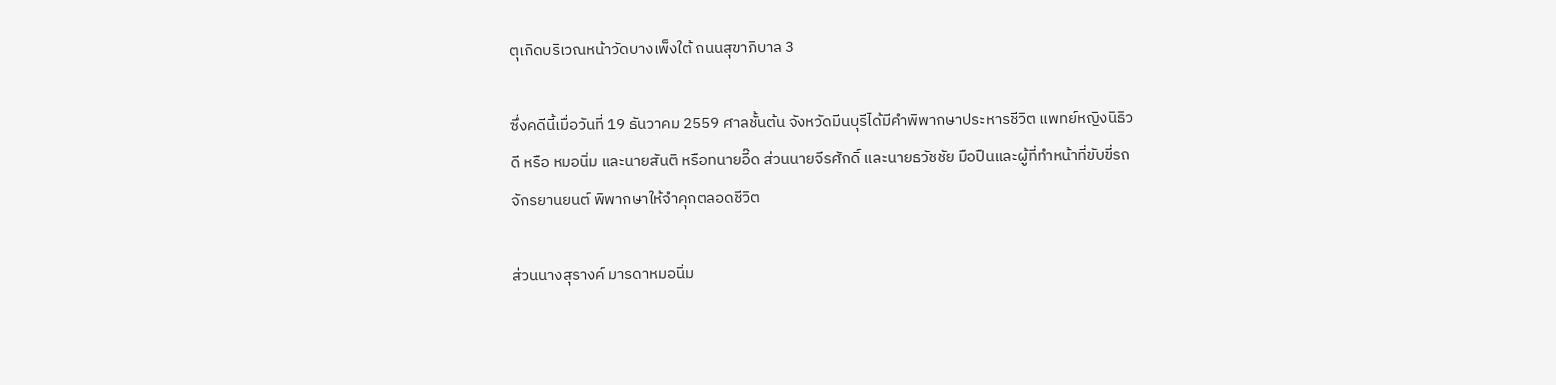ตุเกิดบริเวณหน้าวัดบางเพ็งใต้ ถนนสุขาภิบาล 3

ซึ่งคดีนี้เมื่อวันที่ 19 ธันวาคม 2559 ศาลชั้นต้น จังหวัดมีนบุรีได้มีคำพิพากษาประหารชีวิต แพทย์หญิงนิธิวดี หรือ หมอนิ่ม และนายสันติ หรือทนายอี๊ด ส่วนนายจีรศักดิ์ และนายธวัชชัย มือปืนและผู้ที่ทำหน้าที่ขับขี่รถจักรยานยนต์ พิพากษาให้จำคุกตลอดชีวิต

ส่วนนางสุรางค์ มารดาหมอนิ่ม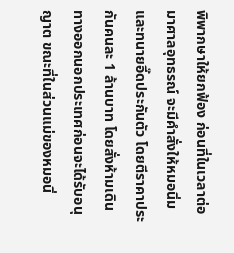พิพากษาให้ยกฟ้อง ก่อนที่ในเวลาต่อมาศาลอุทธรณ์ จะมีคำสั่งให้หมอนิ่มและทนายอี๊ดประกันตัว โดยตีราคาประกันคนละ 1 ล้านบาท โดยสั่งห้ามเดินทางออกนอกประเทศก่อนจะได้รับอนุญาต ขณะที่ในส่วนแม่ของหมอนิ่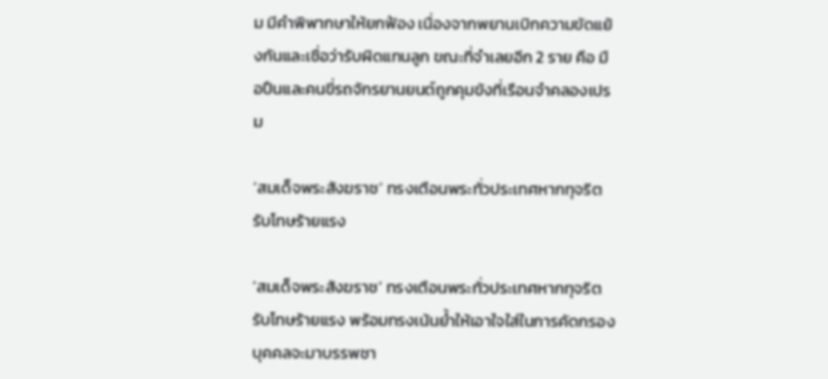ม มีคำพิพากษาให้ยกฟ้อง เนื่องจากพยานเบิกความขัดแย้งกันและเชื่อว่ารับผิดแทนลูก ขณะที่จำเลยอีก 2 ราย คือ มือปืนและคนขี่รถจักรยานยนต์ถูกคุมขังที่เรือนจำคลองเปรม

‘สมเด็จพระสังฆราช’ ทรงเตือนพระทั่วประเทศหากทุจริตรับโทษร้ายแรง

‘สมเด็จพระสังฆราช’ ทรงเตือนพระทั่วประเทศหากทุจริตรับโทษร้ายแรง พร้อมทรงเน้นย้ำให้เอาใจใส่ในการคัดกรองบุคคลจะมาบรรพชา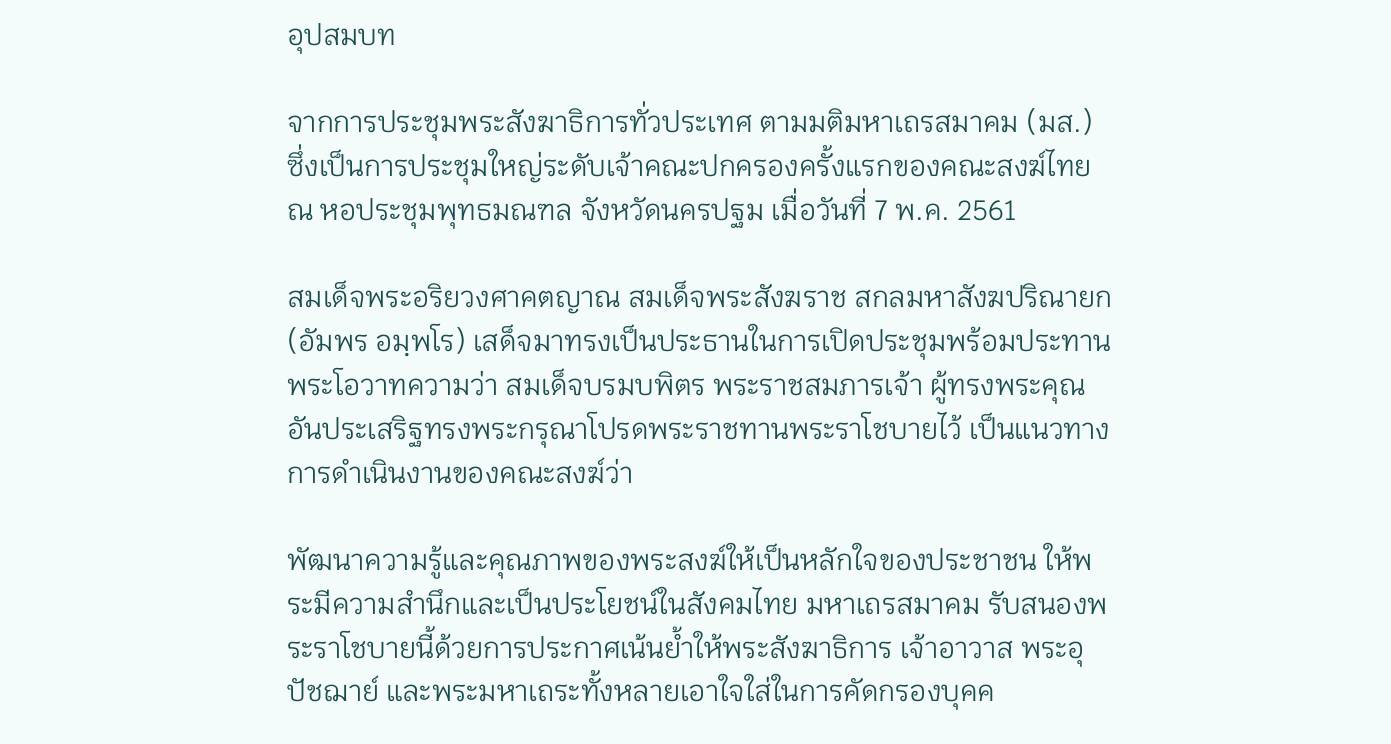อุปสมบท

จากการประชุมพระสังฆาธิการทั่วประเทศ ตามมติมหาเถรสมาคม (มส.) ซึ่งเป็นการประชุมใหญ่ระดับเจ้าคณะปกครองครั้งแรกของคณะสงฆ์ไทย ณ หอประชุมพุทธมณฑล จังหวัดนครปฐม เมื่อวันที่ 7 พ.ค. 2561

สมเด็จพระอริยวงศาคตญาณ สมเด็จพระสังฆราช สกลมหาสังฆปริณายก (อัมพร อมฺพโร) เสด็จมาทรงเป็นประธานในการเปิดประชุมพร้อมประทานพระโอวาทความว่า สมเด็จบรมบพิตร พระราชสมภารเจ้า ผู้ทรงพระคุณอันประเสริฐทรงพระกรุณาโปรดพระราชทานพระราโชบายไว้ เป็นแนวทางการดำเนินงานของคณะสงฆ์ว่า

พัฒนาความรู้และคุณภาพของพระสงฆ์ให้เป็นหลักใจของประชาชน ให้พระมีความสำนึกและเป็นประโยชน์ในสังคมไทย มหาเถรสมาคม รับสนองพระราโชบายนี้ด้วยการประกาศเน้นย้ำให้พระสังฆาธิการ เจ้าอาวาส พระอุปัชฌาย์ และพระมหาเถระทั้งหลายเอาใจใส่ในการคัดกรองบุคค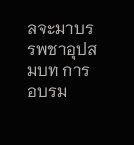ลจะมาบรรพชาอุปสมบท การอบรม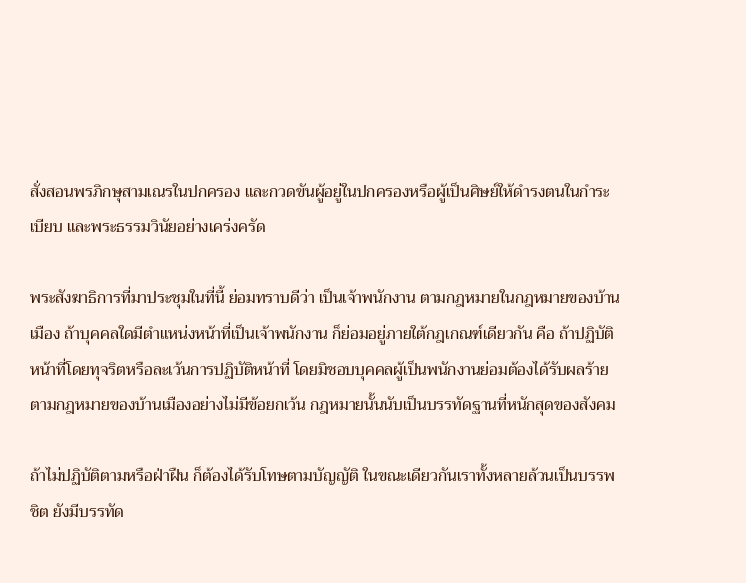สั่งสอนพรภิกษุสามเณรในปกครอง และกวดขันผู้อยู่ในปกครองหรือผู้เป็นศิษย์ให้ดำรงตนในกำระเบียบ และพระธรรมวินัยอย่างเคร่งครัด

พระสังฆาธิการที่มาประชุมในที่นี้ ย่อมทราบดีว่า เป็นเจ้าพนักงาน ตามกฎหมายในกฎหมายของบ้านเมือง ถ้าบุคคลใดมีตำแหน่งหน้าที่เป็นเจ้าพนักงาน ก็ย่อมอยู่ภายใต้กฎเกณฑ์เดียวกัน คือ ถ้าปฏิบัติหน้าที่โดยทุจริตหรือละเว้นการปฏิบัติหน้าที่ โดยมิชอบบุคคลผู้เป็นพนักงานย่อมต้องได้รับผลร้ายตามกฎหมายของบ้านเมืองอย่างไม่มีข้อยกเว้น กฎหมายนั้นนับเป็นบรรทัดฐานที่หนักสุดของสังคม

ถ้าไม่ปฏิบัติตามหรือฝ่าฝืน ก็ต้องได้รับโทษตามบัญญัติ ในขณะเดียวกันเราทั้งหลายล้วนเป็นบรรพชิต ยังมีบรรทัด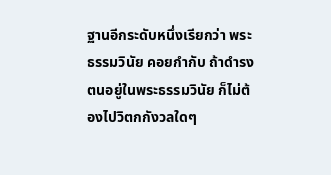ฐานอีกระดับหนึ่งเรียกว่า พระธรรมวินัย คอยกำกับ ถ้าดำรงตนอยู่ในพระธรรมวินัย ก็ไม่ต้องไปวิตกกังวลใดๆ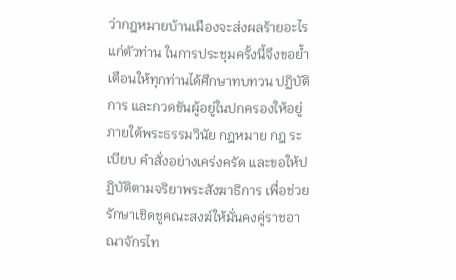ว่ากฎหมายบ้านเมืองจะส่งผลร้ายอะไรแก่ตัวท่าน ในการประชุมครั้งนี้จึงขอย้ำเตือนให้ทุกท่านได้ศึกษาทบทวน ปฏิบัติการ และกวดขันผู้อยู่ในปกครองให้อยู่ภายใต้พระธรรมวินัย กฎหมาย กฎ ระเบียบ คำสั่งอย่างเคร่งครัด และขอให้ปฏิบัติตามจริยาพระสังฆาธิการ เพื่อช่วยรักษาเชิดชูคณะสงฆ์ให้มั่นคงคู่ราชอาณาจักรไท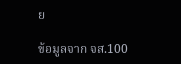ย

ข้อมูลจาก จส.100